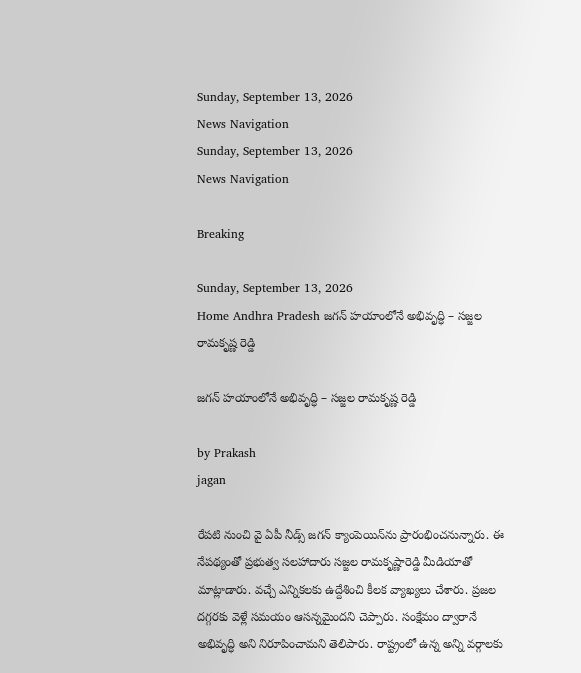Sunday, September 13, 2026
News Navigation
Sunday, September 13, 2026
News Navigation

Breaking

Sunday, September 13, 2026
Home Andhra Pradesh జగన్ హయాంలోనే అభివృద్ధి – సజ్జల రామకృష్ణ రెడ్డి

జగన్ హయాంలోనే అభివృద్ధి – సజ్జల రామకృష్ణ రెడ్డి

by Prakash
jagan

రేపటి నుంచి వై ఏపీ నీడ్స్ జగన్ క్యాంపెయిన్‌ను ప్రారంభించనున్నారు. ఈ నేపథ్యంతో ప్రభుత్వ సలహాదారు సజ్జల రామకృష్ణారెడ్డి మీడియాతో మాట్లాడారు. వచ్చే ఎన్నికలకు ఉద్దేశించి కీలక వ్యాఖ్యలు చేశారు. ప్రజల దగ్గరకు వెళ్లే సమయం ఆసన్నమైందని చెప్పారు. సంక్షేమం ద్వారానే అభివృద్ధి అని నిరూపించామని తెలిపారు. రాష్ట్రంలో ఉన్న అన్ని వర్గాలకు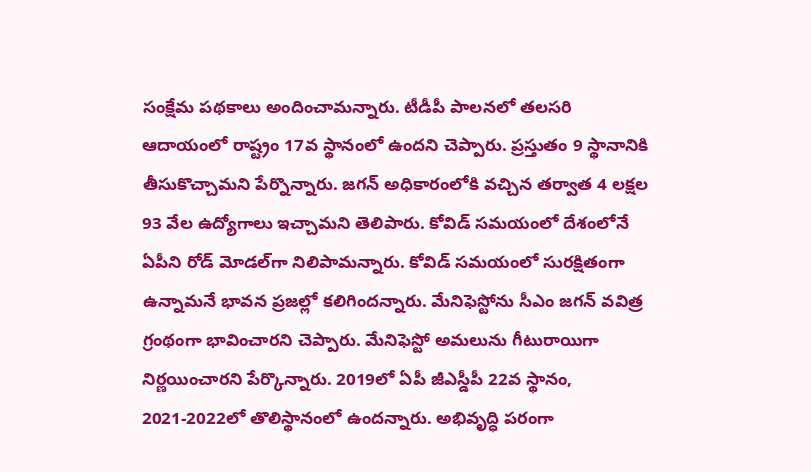సంక్షేమ పథకాలు అందించామన్నారు. టీడీపీ పాలనలో తలసరి ఆదాయంలో రాష్ట్రం 17వ స్థానంలో ఉందని చెప్పారు. ప్రస్తుతం 9 స్థానానికి తీసుకొచ్చామని పేర్నొన్నారు. జగన్ అధికారంలోకి వచ్చిన తర్వాత 4 లక్షల 93 వేల ఉద్యోగాలు ఇచ్చామని తెలిపారు. కోవిడ్ సమయంలో దేశంలోనే ఏపీని రోడ్ మోడల్‌గా నిలిపామన్నారు. కోవిడ్ సమయంలో సురక్షితంగా ఉన్నామనే భావన ప్రజల్లో కలిగిందన్నారు. మేనిఫెస్టోను సీఎం జగన్ వవిత్ర గ్రంథంగా భావించారని చెప్పారు. మేనిఫెస్టో అమలును గీటురాయిగా నిర్ణయించారని పేర్కొన్నారు. 2019లో ఏపీ జీఎస్డీపీ 22వ స్థానం, 2021-2022లో తొలిస్థానంలో ఉందన్నారు. అభివృద్ధి పరంగా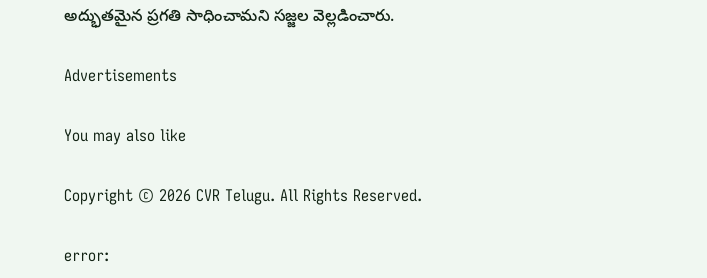అద్భుతమైన ప్రగతి సాధించామని సజ్జల వెల్లడించారు.

Advertisements

You may also like

Copyright © 2026 CVR Telugu. All Rights Reserved.

error: